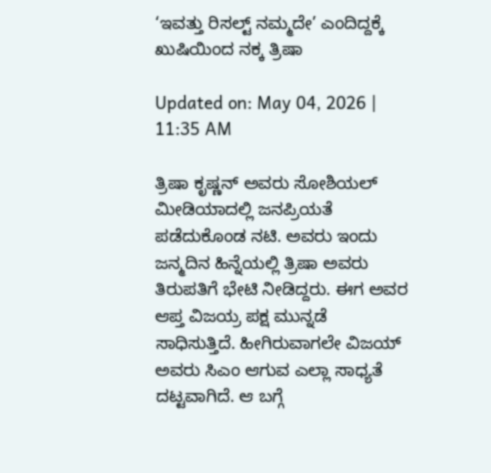‘ಇವತ್ತು ರಿಸಲ್ಟ್ ನಮ್ಮದೇ’ ಎಂದಿದ್ದಕ್ಕೆ ಖುಷಿಯಿಂದ ನಕ್ಕ ತ್ರಿಷಾ

Updated on: May 04, 2026 | 11:35 AM

ತ್ರಿಷಾ ಕೃಷ್ಣನ್ ಅವರು ಸೋಶಿಯಲ್ ಮೀಡಿಯಾದಲ್ಲಿ ಜನಪ್ರಿಯತೆ ಪಡೆದುಕೊಂಡ ನಟಿ. ಅವರು ಇಂದು ಜನ್ಮದಿನ ಹಿನ್ನೆಯಲ್ಲಿ ತ್ರಿಷಾ ಅವರು ತಿರುಪತಿಗೆ ಭೇಟಿ ನೀಡಿದ್ದರು. ಈಗ ಅವರ ಆಪ್ತ ವಿಜಯ್ರ ಪಕ್ಷ ಮುನ್ನಡೆ ಸಾಧಿಸುತ್ತಿದೆ. ಹೀಗಿರುವಾಗಲೇ ವಿಜಯ್ ಅವರು ಸಿಎಂ ಆಗುವ ಎಲ್ಲಾ ಸಾಧ್ಯತೆ ದಟ್ಟವಾಗಿದೆ. ಆ ಬಗ್ಗೆ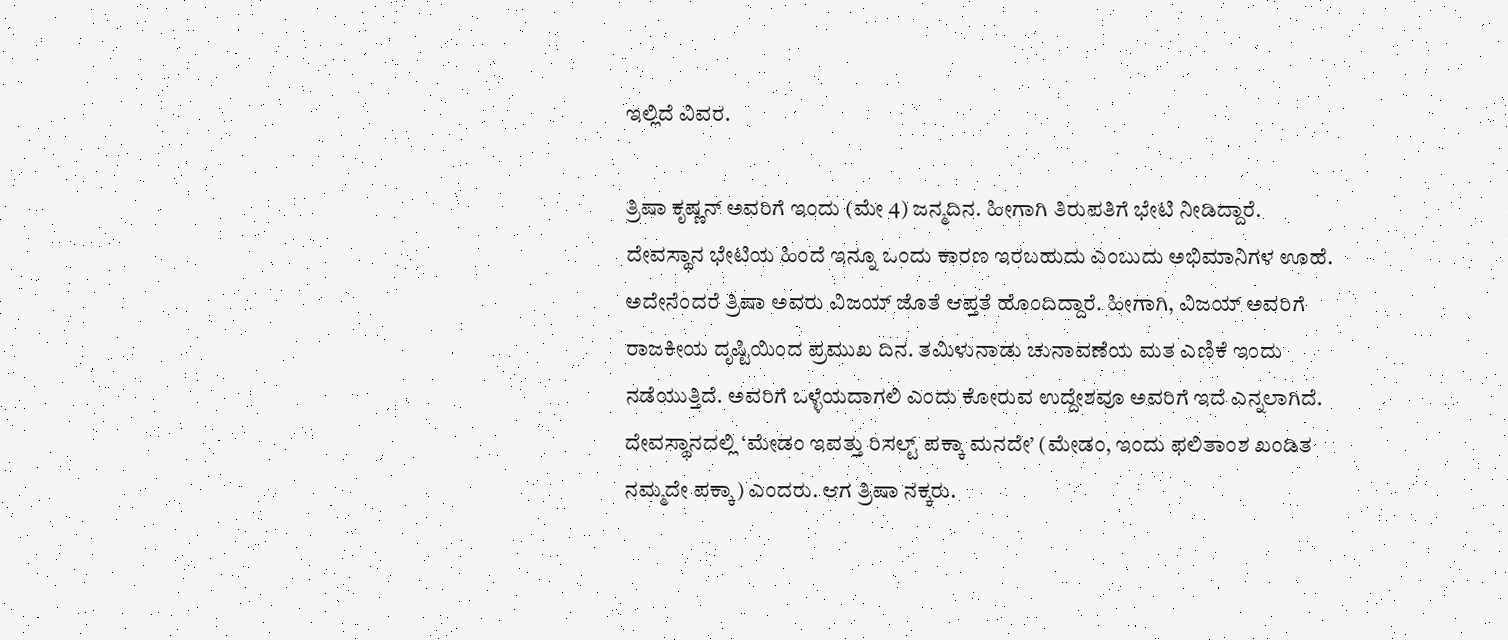ಇಲ್ಲಿದೆ ವಿವರ.

ತ್ರಿಷಾ ಕೃಷ್ಣನ್ ಅವರಿಗೆ ಇಂದು (ಮೇ 4) ಜನ್ಮದಿನ. ಹೀಗಾಗಿ ತಿರುಪತಿಗೆ ಭೇಟಿ ನೀಡಿದ್ದಾರೆ. ದೇವಸ್ಥಾನ ಭೇಟಿಯ ಹಿಂದೆ ಇನ್ನೂ ಒಂದು ಕಾರಣ ಇರಬಹುದು ಎಂಬುದು ಅಭಿಮಾನಿಗಳ ಊಹೆ. ಅದೇನೆಂದರೆ ತ್ರಿಷಾ ಅವರು ವಿಜಯ್ ಜೊತೆ ಆಪ್ತತೆ ಹೊಂದಿದ್ದಾರೆ. ಹೀಗಾಗಿ, ವಿಜಯ್ ಅವರಿಗೆ ರಾಜಕೀಯ ದೃಷ್ಟಿಯಿಂದ ಪ್ರಮುಖ ದಿನ. ತಮಿಳುನಾಡು ಚುನಾವಣೆಯ ಮತ ಎಣಿಕೆ ಇಂದು ನಡೆಯುತ್ತಿದೆ. ಅವರಿಗೆ ಒಳ್ಳೆಯದಾಗಲಿ ಎಂದು ಕೋರುವ ಉದ್ದೇಶವೂ ಅವರಿಗೆ ಇದೆ ಎನ್ನಲಾಗಿದೆ. ದೇವಸ್ಥಾನದಲ್ಲಿ ‘ಮೇಡಂ ಇವತ್ತು ರಿಸಲ್ಟ್ ಪಕ್ಕಾ ಮನದೇ’ (ಮೇಡಂ, ಇಂದು ಫಲಿತಾಂಶ ಖಂಡಿತ ನಮ್ಮದೇ ಪಕ್ಕಾ) ಎಂದರು. ಆಗ ತ್ರಿಷಾ ನಕ್ಕರು.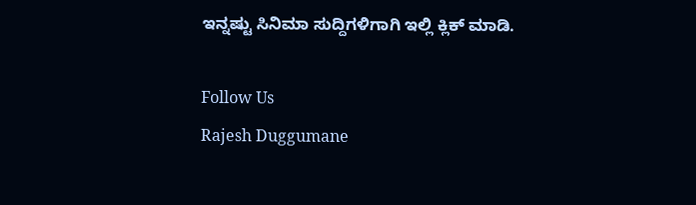ಇನ್ನಷ್ಟು ಸಿನಿಮಾ ಸುದ್ದಿಗಳಿಗಾಗಿ ಇಲ್ಲಿ ಕ್ಲಿಕ್ ಮಾಡಿ.

Follow Us
Rajesh Duggumane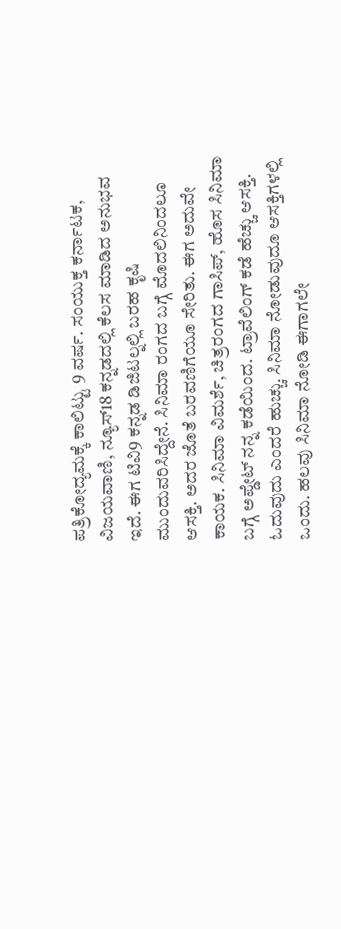ಪತ್ರಿಕೋದ್ಯಮಕ್ಕೆ ಕಾಲಿಟ್ಟು 9 ವರ್ಷ. ಸಂಯುಕ್ತ ಕರ್ನಾಟಕ, ವಿಜಯವಾಣಿ, ನ್ಯೂಸ್18 ಕನ್ನಡದಲ್ಲಿ ಕೆಲಸ ಮಾಡಿದ ಅನುಭವ ಇದೆ. ಈಗ ಟಿವಿ9 ಕನ್ನಡ ಡಿಜಿಟಲ್ನಲ್ಲಿ ಬರಹ ಕೃಷಿ ಮುಂದುವರಿಸಿದ್ದೇನೆ. ಸಿನಿಮಾ ರಂಗದ ಬಗ್ಗೆ ಮೊದಲಿನಿಂದಲೂ ಆಸಕ್ತಿ. ಅದರ ಜೊತೆ ಬರವಣಿಗೆಯೂ ಸೇರಿತು. ಈಗ ಅದುವೇ ಕಾಯಕ. ಸಿನಿಮಾ ವಿಮರ್ಶೆ, ಚಿತ್ರರಂಗದ ಗಾಸಿಪ್, ಹೊಸ ಸಿನಿಮಾ ಬಗ್ಗೆ ಅಪ್ಡೇಟ್ ನನ್ನ ಕಡೆಯಿಂದ. ಟ್ರಾವೆಲಿಂಗ್ ಕಡೆ ಹೆಚ್ಚು ಆಸಕ್ತಿ. ಓದುವುದು ಎಂದರೆ ಹುಚ್ಚು. ಸಿನಿಮಾ ನೋಡುವುದೂ ಆಸಕ್ತಿಗಳಲ್ಲಿ ಒಂದು. ಹಲವು ಸಿನಿಮಾ ನೋಡಿ ಈಗಾಗಲೇ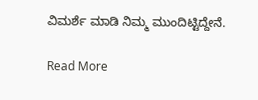ವಿಮರ್ಶೆ ಮಾಡಿ ನಿಮ್ಮ ಮುಂದಿಟ್ಟಿದ್ದೇನೆ.

Read More